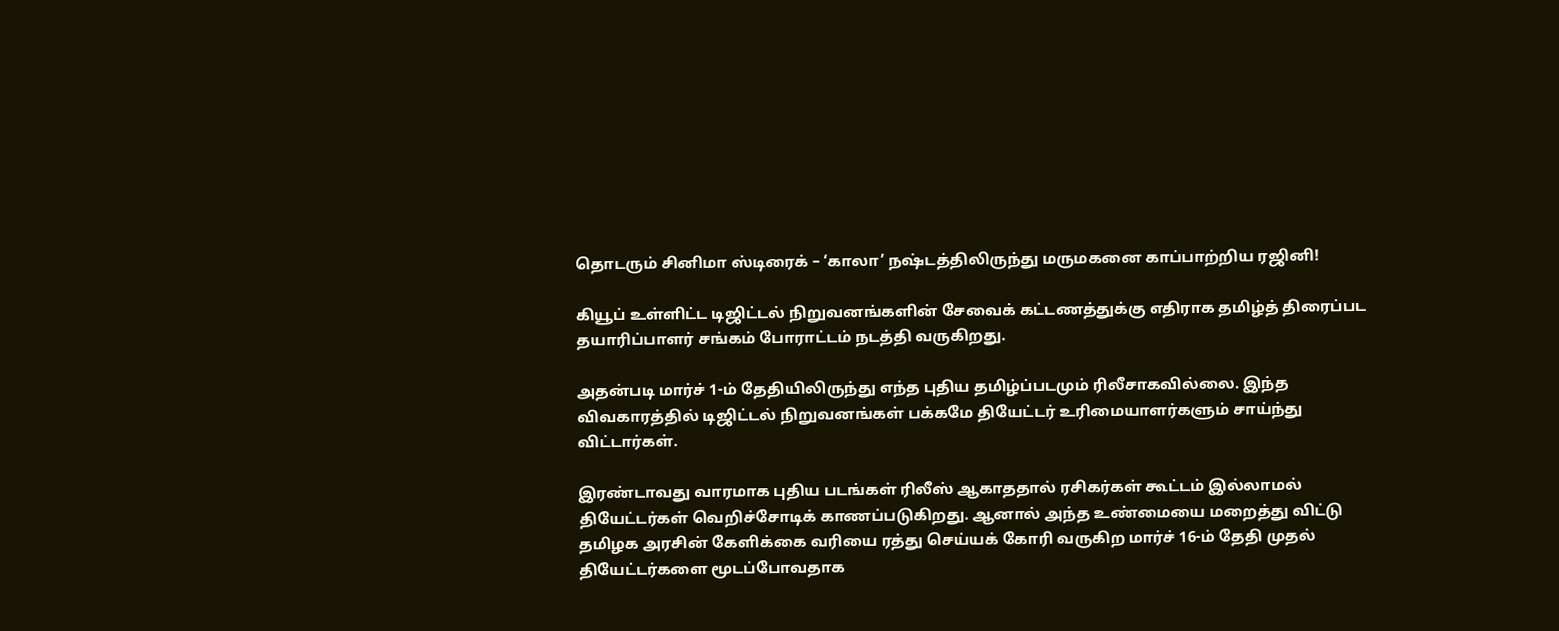தொடரும் சினிமா ஸ்டிரைக் – ‘காலா’ நஷ்டத்திலிருந்து மருமகனை காப்பாற்றிய ரஜினி!

கியூப் உள்ளிட்ட டிஜிட்டல் நிறுவனங்களின் சேவைக் கட்டணத்துக்கு எதிராக தமிழ்த் திரைப்பட தயாரிப்பாளர் சங்கம் போராட்டம் நடத்தி வருகிறது.

அதன்படி மார்ச் 1-ம் தேதியிலிருந்து எந்த புதிய தமிழ்ப்படமும் ரிலீசாகவில்லை. இந்த விவகாரத்தில் டிஜிட்டல் நிறுவனங்கள் பக்கமே தியேட்டர் உரிமையாளர்களும் சாய்ந்து விட்டார்கள்.

இரண்டாவது வாரமாக புதிய படங்கள் ரிலீஸ் ஆகாததால் ரசிகர்கள் கூட்டம் இல்லாமல் தியேட்டர்கள் வெறிச்சோடிக் காணப்படுகிறது. ஆனால் அந்த உண்மையை மறைத்து விட்டு தமிழக அரசின் கேளிக்கை வரியை ரத்து செய்யக் கோரி வருகிற மார்ச் 16-ம் தேதி முதல் தியேட்டர்களை மூடப்போவதாக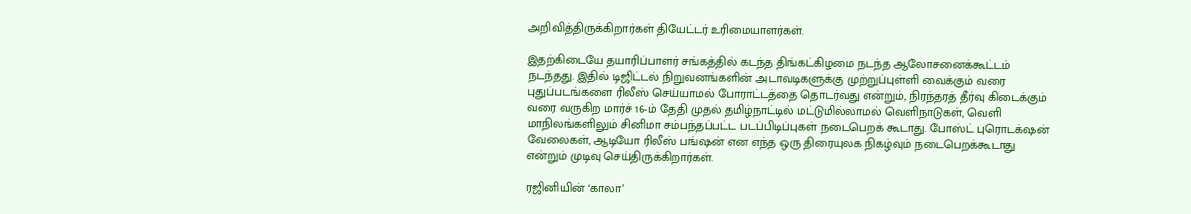அறிவித்திருக்கிறார்கள் தியேட்டர் உரிமையாளர்கள்.

இதற்கிடையே தயாரிப்பாளர் சங்கத்தில் கடந்த திங்கட்கிழமை நடந்த ஆலோசனைக்கூட்டம் நடந்தது. இதில் டிஜிட்டல் நிறுவனங்களின் அடாவடிகளுக்கு முற்றுப்புள்ளி வைக்கும் வரை புதுப்படங்களை ரிலீஸ் செய்யாமல் போராட்டத்தை தொடர்வது என்றும், நிரந்தரத் தீர்வு கிடைக்கும் வரை வருகிற மார்ச் 16-ம் தேதி முதல் தமிழ்நாட்டில் மட்டுமில்லாமல் வெளிநாடுகள், வெளி மாநிலங்களிலும் சினிமா சம்பந்தப்பட்ட படப்பிடிப்புகள் நடைபெறக் கூடாது. போஸ்ட் புரொடக்‌ஷன் வேலைகள், ஆடியோ ரிலீஸ் பங்ஷன் என எந்த ஒரு திரையுலக நிகழ்வும் நடைபெறக்கூடாது என்றும் முடிவு செய்திருக்கிறார்கள்.

ரஜினியின் ‘காலா’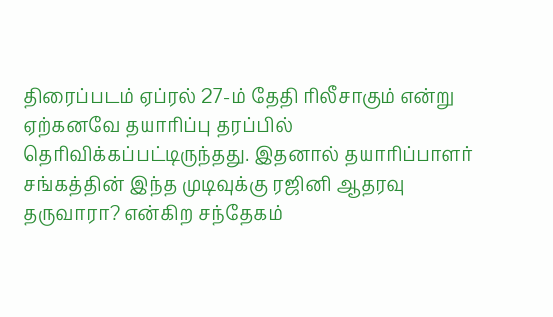திரைப்படம் ஏப்ரல் 27-ம் தேதி ரிலீசாகும் என்று ஏற்கனவே தயாரிப்பு தரப்பில் தெரிவிக்கப்பட்டிருந்தது. இதனால் தயாரிப்பாளர் சங்கத்தின் இந்த முடிவுக்கு ரஜினி ஆதரவு தருவாரா? என்கிற சந்தேகம்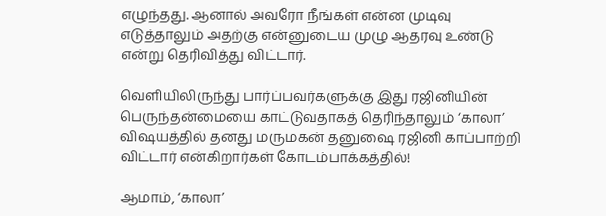எழுந்தது. ஆனால் அவரோ நீங்கள் என்ன முடிவு எடுத்தாலும் அதற்கு என்னுடைய முழு ஆதரவு உண்டு என்று தெரிவித்து விட்டார்.

வெளியிலிருந்து பார்ப்பவர்களுக்கு இது ரஜினியின் பெருந்தன்மையை காட்டுவதாகத் தெரிந்தாலும் ‘காலா’ விஷயத்தில் தனது மருமகன் தனுஷை ரஜினி காப்பாற்றி விட்டார் என்கிறார்கள் கோடம்பாக்கத்தில்!

ஆமாம், ‘காலா’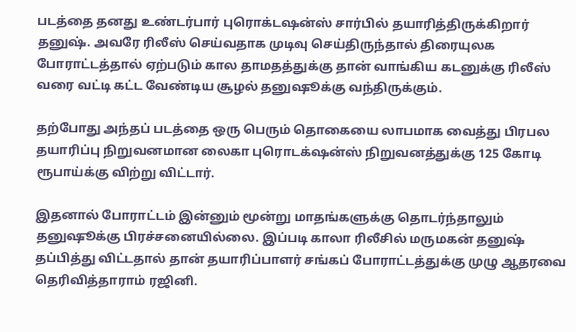படத்தை தனது உண்டர்பார் புரொக்டஷன்ஸ் சார்பில் தயாரித்திருக்கிறார் தனுஷ். அவரே ரிலீஸ் செய்வதாக முடிவு செய்திருந்தால் திரையுலக போராட்டத்தால் ஏற்படும் கால தாமதத்துக்கு தான் வாங்கிய கடனுக்கு ரிலீஸ் வரை வட்டி கட்ட வேண்டிய சூழல் தனுஷூக்கு வந்திருக்கும்.

தற்போது அந்தப் படத்தை ஒரு பெரும் தொகையை லாபமாக வைத்து பிரபல தயாரிப்பு நிறுவனமான லைகா புரொடக்‌ஷன்ஸ் நிறுவனத்துக்கு 125 கோடி ரூபாய்க்கு விற்று விட்டார்.

இதனால் போராட்டம் இன்னும் மூன்று மாதங்களுக்கு தொடர்ந்தாலும் தனுஷூக்கு பிரச்சனையில்லை. இப்படி காலா ரிலீசில் மருமகன் தனுஷ் தப்பித்து விட்டதால் தான் தயாரிப்பாளர் சங்கப் போராட்டத்துக்கு முழு ஆதரவை தெரிவித்தாராம் ரஜினி.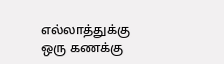எல்லாத்துக்கு ஒரு கணக்கு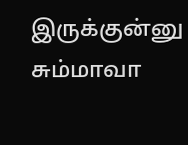இருக்குன்னு சும்மாவா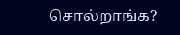சொல்றாங்க?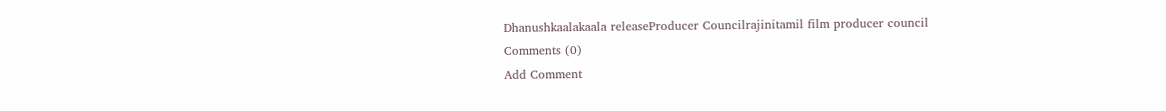Dhanushkaalakaala releaseProducer Councilrajinitamil film producer council
Comments (0)
Add Comment